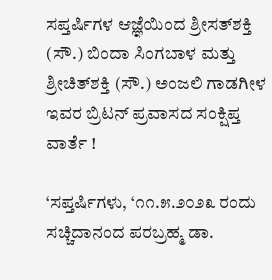ಸಪ್ತರ್ಷಿಗಳ ಆಜ್ಞೆಯಿಂದ ಶ್ರೀಸತ್‌ಶಕ್ತಿ (ಸೌ.) ಬಿಂದಾ ಸಿಂಗಬಾಳ ಮತ್ತು ಶ್ರೀಚಿತ್‌ಶಕ್ತಿ (ಸೌ.) ಅಂಜಲಿ ಗಾಡಗೀಳ ಇವರ ಬ್ರಿಟನ್‌ ಪ್ರವಾಸದ ಸಂಕ್ಷಿಪ್ತ ವಾರ್ತೆ !

‘ಸಪ್ತರ್ಷಿಗಳು, ‘೧೧.೫.೨೦೨೩ ರಂದು ಸಚ್ಚಿದಾನಂದ ಪರಬ್ರಹ್ಮ ಡಾ.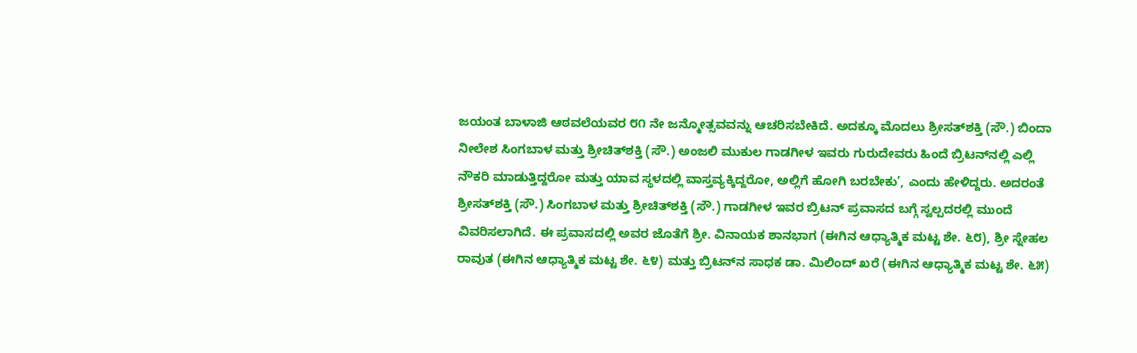ಜಯಂತ ಬಾಳಾಜಿ ಆಠವಲೆಯವರ ೮೧ ನೇ ಜನ್ಮೋತ್ಸವವನ್ನು ಆಚರಿಸಬೇಕಿದೆ. ಅದಕ್ಕೂ ಮೊದಲು ಶ್ರೀಸತ್‌ಶಕ್ತಿ (ಸೌ.) ಬಿಂದಾ ನೀಲೇಶ ಸಿಂಗಬಾಳ ಮತ್ತು ಶ್ರೀಚಿತ್‌ಶಕ್ತಿ (ಸೌ.) ಅಂಜಲಿ ಮುಕುಲ ಗಾಡಗೀಳ ಇವರು ಗುರುದೇವರು ಹಿಂದೆ ಬ್ರಿಟನ್‌ನಲ್ಲಿ ಎಲ್ಲಿ ನೌಕರಿ ಮಾಡುತ್ತಿದ್ದರೋ ಮತ್ತು ಯಾವ ಸ್ಥಳದಲ್ಲಿ ವಾಸ್ತವ್ಯಕ್ಕಿದ್ದರೋ, ಅಲ್ಲಿಗೆ ಹೋಗಿ ಬರಬೇಕು’, ಎಂದು ಹೇಳಿದ್ದರು. ಅದರಂತೆ ಶ್ರೀಸತ್‌ಶಕ್ತಿ (ಸೌ.) ಸಿಂಗಬಾಳ ಮತ್ತು ಶ್ರೀಚಿತ್‌ಶಕ್ತಿ (ಸೌ.) ಗಾಡಗೀಳ ಇವರ ಬ್ರಿಟನ್‌ ಪ್ರವಾಸದ ಬಗ್ಗೆ ಸ್ವಲ್ಪದರಲ್ಲಿ ಮುಂದೆ ವಿವರಿಸಲಾಗಿದೆ. ಈ ಪ್ರವಾಸದಲ್ಲಿ ಅವರ ಜೊತೆಗೆ ಶ್ರೀ. ವಿನಾಯಕ ಶಾನಭಾಗ (ಈಗಿನ ಆಧ್ಯಾತ್ಮಿಕ ಮಟ್ಟ ಶೇ. ೬೮), ಶ್ರೀ ಸ್ನೇಹಲ ರಾವುತ (ಈಗಿನ ಆಧ್ಯಾತ್ಮಿಕ ಮಟ್ಟ ಶೇ. ೬೪) ಮತ್ತು ಬ್ರಿಟನ್‌ನ ಸಾಧಕ ಡಾ. ಮಿಲಿಂದ್‌ ಖರೆ (ಈಗಿನ ಆಧ್ಯಾತ್ಮಿಕ ಮಟ್ಟ ಶೇ. ೬೫)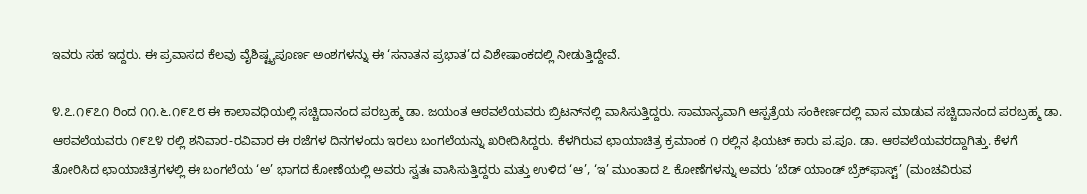ಇವರು ಸಹ ಇದ್ದರು. ಈ ಪ್ರವಾಸದ ಕೆಲವು ವೈಶಿಷ್ಟ್ಯಪೂರ್ಣ ಅಂಶಗಳನ್ನು ಈ ‘ಸನಾತನ ಪ್ರಭಾತ’ದ ವಿಶೇಷಾಂಕದಲ್ಲಿ ನೀಡುತ್ತಿದ್ದೇವೆ.

೪.೭.೧೯೭೧ ರಿಂದ ೧೧.೬.೧೯೭೮ ಈ ಕಾಲಾವಧಿಯಲ್ಲಿ ಸಚ್ಚಿದಾನಂದ ಪರಬ್ರಹ್ಮ ಡಾ. ಜಯಂತ ಆಠವಲೆಯವರು ಬ್ರಿಟನ್‌ನಲ್ಲಿ ವಾಸಿಸುತ್ತಿದ್ದರು. ಸಾಮಾನ್ಯವಾಗಿ ಆಸ್ಪತ್ರೆಯ ಸಂಕೀರ್ಣದಲ್ಲಿ ವಾಸ ಮಾಡುವ ಸಚ್ಚಿದಾನಂದ ಪರಬ್ರಹ್ಮ ಡಾ. ಆಠವಲೆಯವರು ೧೯೭೪ ರಲ್ಲಿ ಶನಿವಾರ-ರವಿವಾರ ಈ ರಜೆಗಳ ದಿನಗಳಂದು ಇರಲು ಬಂಗಲೆಯನ್ನು ಖರೀದಿಸಿದ್ದರು. ಕೆಳಗಿರುವ ಛಾಯಾಚಿತ್ರ ಕ್ರಮಾಂಕ ೧ ರಲ್ಲಿನ ಫಿಯಟ್‌ ಕಾರು ಪ.ಪೂ. ಡಾ. ಆಠವಲೆಯವರದ್ದಾಗಿತ್ತು. ಕೆಳಗೆ ತೋರಿಸಿದ ಛಾಯಾಚಿತ್ರಗಳಲ್ಲಿ ಈ ಬಂಗಲೆಯ ‘ಅ’ ಭಾಗದ ಕೋಣೆಯಲ್ಲಿ ಅವರು ಸ್ವತಃ ವಾಸಿಸುತ್ತಿದ್ದರು ಮತ್ತು ಉಳಿದ ‘ಆ’, ‘ಇ’ ಮುಂತಾದ ೭ ಕೋಣೆಗಳನ್ನು ಅವರು ‘ಬೆಡ್‌ ಯಾಂಡ್‌ ಬ್ರೆಕ್‌ಫಾಸ್ಟ್‌’ (ಮಂಚವಿರುವ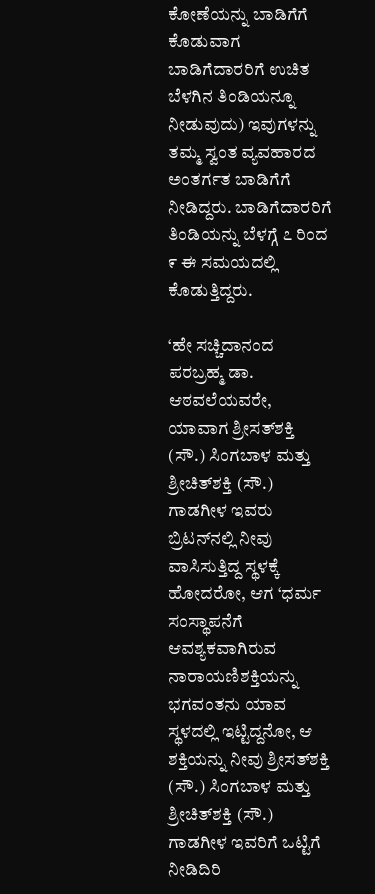ಕೋಣೆಯನ್ನು ಬಾಡಿಗೆಗೆ ಕೊಡುವಾಗ ಬಾಡಿಗೆದಾರರಿಗೆ ಉಚಿತ ಬೆಳಗಿನ ತಿಂಡಿಯನ್ನೂ ನೀಡುವುದು) ಇವುಗಳನ್ನು ತಮ್ಮ ಸ್ವಂತ ವ್ಯವಹಾರದ ಅಂತರ್ಗತ ಬಾಡಿಗೆಗೆ ನೀಡಿದ್ದರು. ಬಾಡಿಗೆದಾರರಿಗೆ ತಿಂಡಿಯನ್ನು ಬೆಳಗ್ಗೆ ೭ ರಿಂದ ೯ ಈ ಸಮಯದಲ್ಲಿ ಕೊಡುತ್ತಿದ್ದರು.

‘ಹೇ ಸಚ್ಚಿದಾನಂದ ಪರಬ್ರಹ್ಮ ಡಾ. ಆಠವಲೆಯವರೇ, ಯಾವಾಗ ಶ್ರೀಸತ್‌ಶಕ್ತಿ (ಸೌ.) ಸಿಂಗಬಾಳ ಮತ್ತು ಶ್ರೀಚಿತ್‌ಶಕ್ತಿ (ಸೌ.) ಗಾಡಗೀಳ ಇವರು ಬ್ರಿಟನ್‌ನಲ್ಲಿ ನೀವು ವಾಸಿಸುತ್ತಿದ್ದ ಸ್ಥಳಕ್ಕೆ ಹೋದರೋ, ಆಗ ‘ಧರ್ಮ ಸಂಸ್ಥಾಪನೆಗೆ ಆವಶ್ಯಕವಾಗಿರುವ ನಾರಾಯಣಿಶಕ್ತಿಯನ್ನು ಭಗವಂತನು ಯಾವ ಸ್ಥಳದಲ್ಲಿ ಇಟ್ಟಿದ್ದನೋ, ಆ ಶಕ್ತಿಯನ್ನು ನೀವು ಶ್ರೀಸತ್‌ಶಕ್ತಿ (ಸೌ.) ಸಿಂಗಬಾಳ ಮತ್ತು ಶ್ರೀಚಿತ್‌ಶಕ್ತಿ (ಸೌ.) ಗಾಡಗೀಳ ಇವರಿಗೆ ಒಟ್ಟಿಗೆ ನೀಡಿದಿರಿ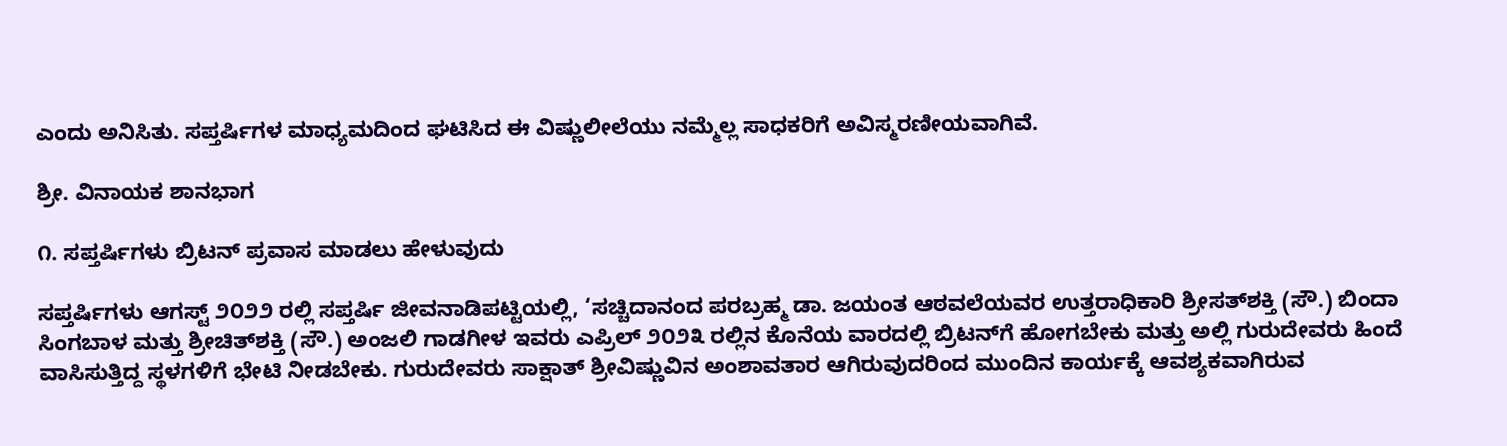ಎಂದು ಅನಿಸಿತು. ಸಪ್ತರ್ಷಿಗಳ ಮಾಧ್ಯಮದಿಂದ ಘಟಿಸಿದ ಈ ವಿಷ್ಣುಲೀಲೆಯು ನಮ್ಮೆಲ್ಲ ಸಾಧಕರಿಗೆ ಅವಿಸ್ಮರಣೀಯವಾಗಿವೆ.

ಶ್ರೀ. ವಿನಾಯಕ ಶಾನಭಾಗ

೧. ಸಪ್ತರ್ಷಿಗಳು ಬ್ರಿಟನ್‌ ಪ್ರವಾಸ ಮಾಡಲು ಹೇಳುವುದು

ಸಪ್ತರ್ಷಿಗಳು ಆಗಸ್ಟ್ ೨೦೨೨ ರಲ್ಲಿ ಸಪ್ತರ್ಷಿ ಜೀವನಾಡಿಪಟ್ಟಿಯಲ್ಲಿ, ‘ಸಚ್ಚಿದಾನಂದ ಪರಬ್ರಹ್ಮ ಡಾ. ಜಯಂತ ಆಠವಲೆಯವರ ಉತ್ತರಾಧಿಕಾರಿ ಶ್ರೀಸತ್‌ಶಕ್ತಿ (ಸೌ.) ಬಿಂದಾ ಸಿಂಗಬಾಳ ಮತ್ತು ಶ್ರೀಚಿತ್‌ಶಕ್ತಿ (ಸೌ.) ಅಂಜಲಿ ಗಾಡಗೀಳ ಇವರು ಎಪ್ರಿಲ್‌ ೨೦೨೩ ರಲ್ಲಿನ ಕೊನೆಯ ವಾರದಲ್ಲಿ ಬ್ರಿಟನ್‌ಗೆ ಹೋಗಬೇಕು ಮತ್ತು ಅಲ್ಲಿ ಗುರುದೇವರು ಹಿಂದೆ ವಾಸಿಸುತ್ತಿದ್ದ ಸ್ಥಳಗಳಿಗೆ ಭೇಟಿ ನೀಡಬೇಕು. ಗುರುದೇವರು ಸಾಕ್ಷಾತ್‌ ಶ್ರೀವಿಷ್ಣುವಿನ ಅಂಶಾವತಾರ ಆಗಿರುವುದರಿಂದ ಮುಂದಿನ ಕಾರ್ಯಕ್ಕೆ ಆವಶ್ಯಕವಾಗಿರುವ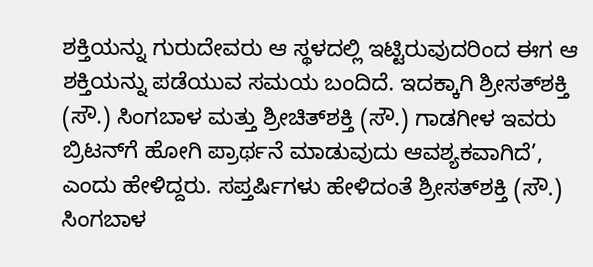ಶಕ್ತಿಯನ್ನು ಗುರುದೇವರು ಆ ಸ್ಥಳದಲ್ಲಿ ಇಟ್ಟಿರುವುದರಿಂದ ಈಗ ಆ ಶಕ್ತಿಯನ್ನು ಪಡೆಯುವ ಸಮಯ ಬಂದಿದೆ. ಇದಕ್ಕಾಗಿ ಶ್ರೀಸತ್‌ಶಕ್ತಿ (ಸೌ.) ಸಿಂಗಬಾಳ ಮತ್ತು ಶ್ರೀಚಿತ್‌ಶಕ್ತಿ (ಸೌ.) ಗಾಡಗೀಳ ಇವರು ಬ್ರಿಟನ್‌ಗೆ ಹೋಗಿ ಪ್ರಾರ್ಥನೆ ಮಾಡುವುದು ಆವಶ್ಯಕವಾಗಿದೆ’, ಎಂದು ಹೇಳಿದ್ದರು. ಸಪ್ತರ್ಷಿಗಳು ಹೇಳಿದಂತೆ ಶ್ರೀಸತ್‌ಶಕ್ತಿ (ಸೌ.) ಸಿಂಗಬಾಳ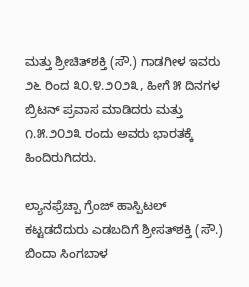ಮತ್ತು ಶ್ರೀಚಿತ್‌ಶಕ್ತಿ (ಸೌ.) ಗಾಡಗೀಳ ಇವರು ೨೬ ರಿಂದ ೩೦.೪.೨೦೨೩, ಹೀಗೆ ೫ ದಿನಗಳ ಬ್ರಿಟನ್‌ ಪ್ರವಾಸ ಮಾಡಿದರು ಮತ್ತು ೧.೫.೨೦೨೩ ರಂದು ಅವರು ಭಾರತಕ್ಕೆ ಹಿಂದಿರುಗಿದರು.

ಲ್ಯಾನಫ್ರೆಚ್ಪಾ ಗ್ರೆಂಜ್‌ ಹಾಸ್ಪಿಟಲ್‌ ಕಟ್ಟಡದೆದುರು ಎಡಬದಿಗೆ ಶ್ರೀಸತ್‌ಶಕ್ತಿ (ಸೌ.) ಬಿಂದಾ ಸಿಂಗಬಾಳ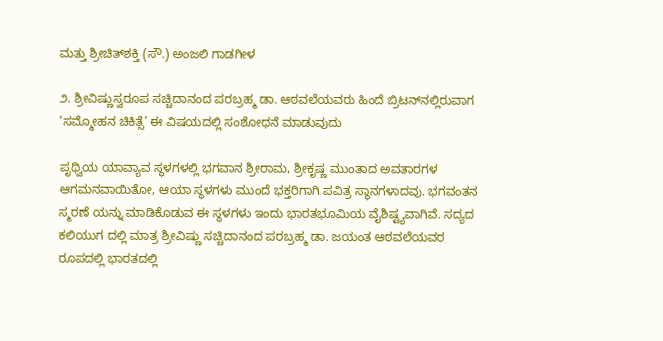ಮತ್ತು ಶ್ರೀಚಿತ್‌ಶಕ್ತಿ (ಸೌ.) ಅಂಜಲಿ ಗಾಡಗೀಳ

೨. ಶ್ರೀವಿಷ್ಣುಸ್ವರೂಪ ಸಚ್ಚಿದಾನಂದ ಪರಬ್ರಹ್ಮ ಡಾ. ಆಠವಲೆಯವರು ಹಿಂದೆ ಬ್ರಿಟನ್‌ನಲ್ಲಿರುವಾಗ ‘ಸಮ್ಮೋಹನ ಚಿಕಿತ್ಸೆ’ ಈ ವಿಷಯದಲ್ಲಿ ಸಂಶೋಧನೆ ಮಾಡುವುದು

ಪೃಥ್ವಿಯ ಯಾವ್ಯಾವ ಸ್ಥಳಗಳಲ್ಲಿ ಭಗವಾನ ಶ್ರೀರಾಮ, ಶ್ರೀಕೃಷ್ಣ ಮುಂತಾದ ಅವತಾರಗಳ ಆಗಮನವಾಯಿತೋ, ಆಯಾ ಸ್ಥಳಗಳು ಮುಂದೆ ಭಕ್ತರಿಗಾಗಿ ಪವಿತ್ರ ಸ್ಥಾನಗಳಾದವು. ಭಗವಂತನ ಸ್ಮರಣೆ ಯನ್ನು ಮಾಡಿಕೊಡುವ ಈ ಸ್ಥಳಗಳು ಇಂದು ಭಾರತಭೂಮಿಯ ವೈಶಿಷ್ಟ್ಯವಾಗಿವೆ. ಸದ್ಯದ ಕಲಿಯುಗ ದಲ್ಲಿ ಮಾತ್ರ ಶ್ರೀವಿಷ್ಣು ಸಚ್ಚಿದಾನಂದ ಪರಬ್ರಹ್ಮ ಡಾ. ಜಯಂತ ಆಠವಲೆಯವರ ರೂಪದಲ್ಲಿ ಭಾರತದಲ್ಲಿ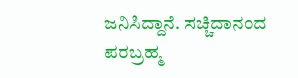ಜನಿಸಿದ್ದಾನೆ. ಸಚ್ಚಿದಾನಂದ ಪರಬ್ರಹ್ಮ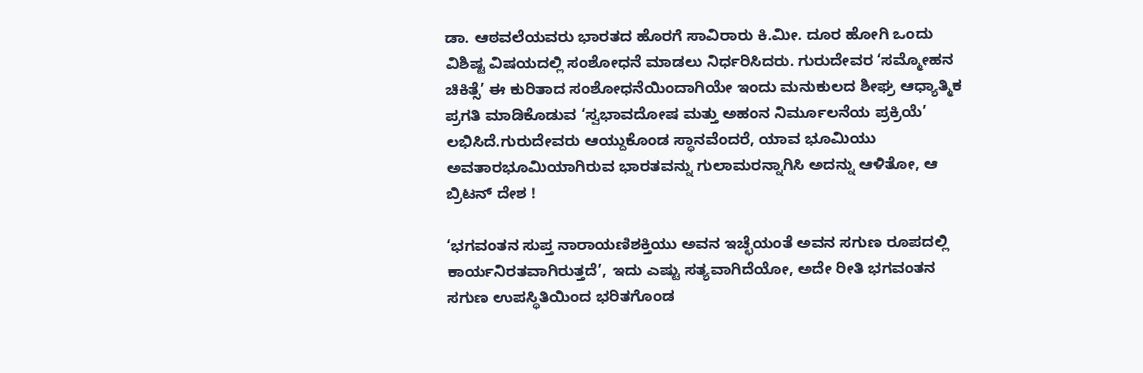ಡಾ. ಆಠವಲೆಯವರು ಭಾರತದ ಹೊರಗೆ ಸಾವಿರಾರು ಕಿ.ಮೀ. ದೂರ ಹೋಗಿ ಒಂದು ವಿಶಿಷ್ಟ ವಿಷಯದಲ್ಲಿ ಸಂಶೋಧನೆ ಮಾಡಲು ನಿರ್ಧರಿಸಿದರು. ಗುರುದೇವರ ‘ಸಮ್ಮೋಹನ ಚಿಕಿತ್ಸೆ’ ಈ ಕುರಿತಾದ ಸಂಶೋಧನೆಯಿಂದಾಗಿಯೇ ಇಂದು ಮನುಕುಲದ ಶೀಘ್ರ ಆಧ್ಯಾತ್ಮಿಕ ಪ್ರಗತಿ ಮಾಡಿಕೊಡುವ ‘ಸ್ವಭಾವದೋಷ ಮತ್ತು ಅಹಂನ ನಿರ್ಮೂಲನೆಯ ಪ್ರಕ್ರಿಯೆ’ ಲಭಿಸಿದೆ.ಗುರುದೇವರು ಆಯ್ದುಕೊಂಡ ಸ್ಥಾನವೆಂದರೆ, ಯಾವ ಭೂಮಿಯು ಅವತಾರಭೂಮಿಯಾಗಿರುವ ಭಾರತವನ್ನು ಗುಲಾಮರನ್ನಾಗಿಸಿ ಅದನ್ನು ಆಳಿತೋ, ಆ ಬ್ರಿಟನ್‌ ದೇಶ !

‘ಭಗವಂತನ ಸುಪ್ತ ನಾರಾಯಣಿಶಕ್ತಿಯು ಅವನ ಇಚ್ಛೆಯಂತೆ ಅವನ ಸಗುಣ ರೂಪದಲ್ಲಿ ಕಾರ್ಯನಿರತವಾಗಿರುತ್ತದೆ’, ಇದು ಎಷ್ಟು ಸತ್ಯವಾಗಿದೆಯೋ, ಅದೇ ರೀತಿ ಭಗವಂತನ ಸಗುಣ ಉಪಸ್ಥಿತಿಯಿಂದ ಭರಿತಗೊಂಡ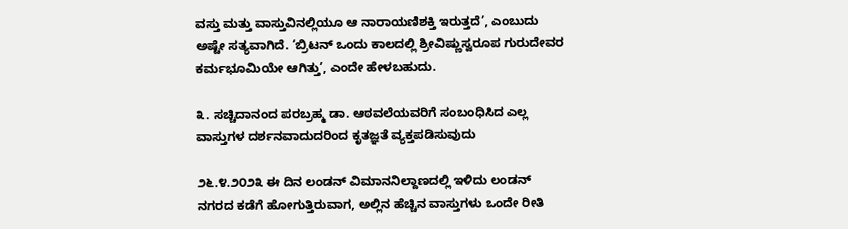ವಸ್ತು ಮತ್ತು ವಾಸ್ತುವಿನಲ್ಲಿಯೂ ಆ ನಾರಾಯಣಿಶಕ್ತಿ ಇರುತ್ತದೆ’, ಎಂಬುದು ಅಷ್ಟೇ ಸತ್ಯವಾಗಿದೆ. ‘ಬ್ರಿಟನ್‌ ಒಂದು ಕಾಲದಲ್ಲಿ ಶ್ರೀವಿಷ್ಣುಸ್ವರೂಪ ಗುರುದೇವರ ಕರ್ಮಭೂಮಿಯೇ ಆಗಿತ್ತು’, ಎಂದೇ ಹೇಳಬಹುದು.

೩. ಸಚ್ಚಿದಾನಂದ ಪರಬ್ರಹ್ಮ ಡಾ. ಆಠವಲೆಯವರಿಗೆ ಸಂಬಂಧಿಸಿದ ಎಲ್ಲ ವಾಸ್ತುಗಳ ದರ್ಶನವಾದುದರಿಂದ ಕೃತಜ್ಞತೆ ವ್ಯಕ್ತಪಡಿಸುವುದು

೨೬.೪.೨೦೨೩ ಈ ದಿನ ಲಂಡನ್‌ ವಿಮಾನನಿಲ್ದಾಣದಲ್ಲಿ ಇಳಿದು ಲಂಡನ್‌ ನಗರದ ಕಡೆಗೆ ಹೋಗುತ್ತಿರುವಾಗ, ಅಲ್ಲಿನ ಹೆಚ್ಚಿನ ವಾಸ್ತುಗಳು ಒಂದೇ ರೀತಿ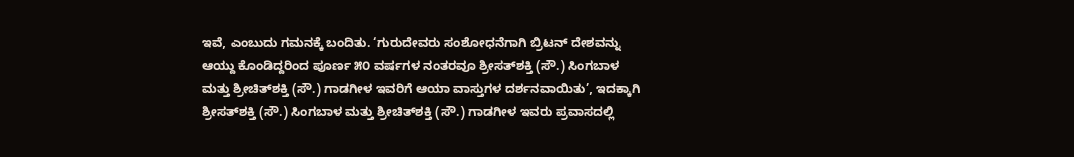ಇವೆ, ಎಂಬುದು ಗಮನಕ್ಕೆ ಬಂದಿತು. ‘ಗುರುದೇವರು ಸಂಶೋಧನೆಗಾಗಿ ಬ್ರಿಟನ್‌ ದೇಶವನ್ನು ಆಯ್ದು ಕೊಂಡಿದ್ದರಿಂದ ಪೂರ್ಣ ೫೦ ವರ್ಷಗಳ ನಂತರವೂ ಶ್ರೀಸತ್‌ಶಕ್ತಿ (ಸೌ.) ಸಿಂಗಬಾಳ ಮತ್ತು ಶ್ರೀಚಿತ್‌ಶಕ್ತಿ (ಸೌ.) ಗಾಡಗೀಳ ಇವರಿಗೆ ಆಯಾ ವಾಸ್ತುಗಳ ದರ್ಶನವಾಯಿತು’, ಇದಕ್ಕಾಗಿ ಶ್ರೀಸತ್‌ಶಕ್ತಿ (ಸೌ.) ಸಿಂಗಬಾಳ ಮತ್ತು ಶ್ರೀಚಿತ್‌ಶಕ್ತಿ (ಸೌ.) ಗಾಡಗೀಳ ಇವರು ಪ್ರವಾಸದಲ್ಲಿ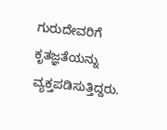ಗುರುದೇವರಿಗೆ ಕೃತಜ್ಞತೆಯನ್ನು ವ್ಯಕ್ತಪಡಿಸುತ್ತಿದ್ದರು.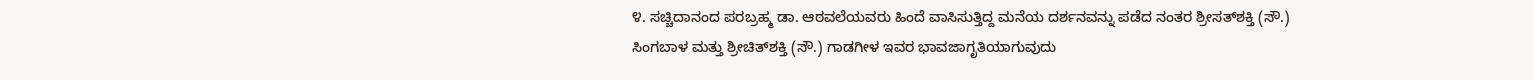೪. ಸಚ್ಚಿದಾನಂದ ಪರಬ್ರಹ್ಮ ಡಾ. ಆಠವಲೆಯವರು ಹಿಂದೆ ವಾಸಿಸುತ್ತಿದ್ದ ಮನೆಯ ದರ್ಶನವನ್ನು ಪಡೆದ ನಂತರ ಶ್ರೀಸತ್‌ಶಕ್ತಿ (ಸೌ.) ಸಿಂಗಬಾಳ ಮತ್ತು ಶ್ರೀಚಿತ್‌ಶಕ್ತಿ (ಸೌ.) ಗಾಡಗೀಳ ಇವರ ಭಾವಜಾಗೃತಿಯಾಗುವುದು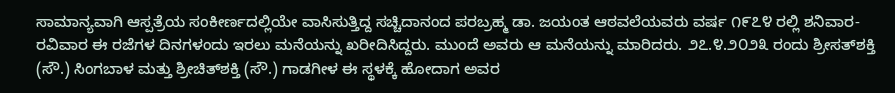ಸಾಮಾನ್ಯವಾಗಿ ಆಸ್ಪತ್ರೆಯ ಸಂಕೀರ್ಣದಲ್ಲಿಯೇ ವಾಸಿಸುತ್ತಿದ್ದ ಸಚ್ಚಿದಾನಂದ ಪರಬ್ರಹ್ಮ ಡಾ. ಜಯಂತ ಆಠವಲೆಯವರು ವರ್ಷ ೧೯೭೪ ರಲ್ಲಿ ಶನಿವಾರ-ರವಿವಾರ ಈ ರಜೆಗಳ ದಿನಗಳಂದು ಇರಲು ಮನೆಯನ್ನು ಖರೀದಿಸಿದ್ದರು. ಮುಂದೆ ಅವರು ಆ ಮನೆಯನ್ನು ಮಾರಿದರು. ೨೭.೪.೨೦೨೩ ರಂದು ಶ್ರೀಸತ್‌ಶಕ್ತಿ (ಸೌ.) ಸಿಂಗಬಾಳ ಮತ್ತು ಶ್ರೀಚಿತ್‌ಶಕ್ತಿ (ಸೌ.) ಗಾಡಗೀಳ ಈ ಸ್ಥಳಕ್ಕೆ ಹೋದಾಗ ಅವರ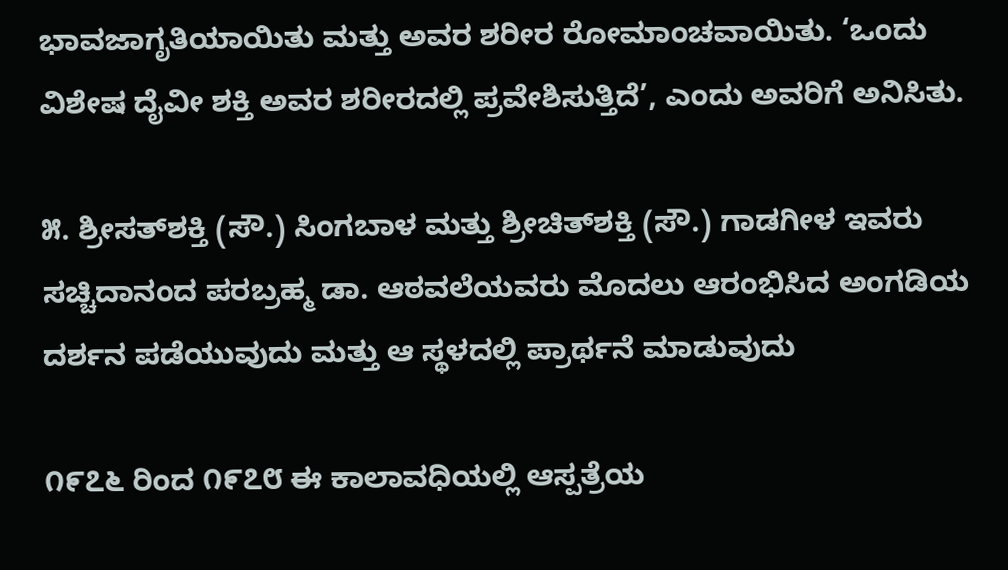ಭಾವಜಾಗೃತಿಯಾಯಿತು ಮತ್ತು ಅವರ ಶರೀರ ರೋಮಾಂಚವಾಯಿತು. ‘ಒಂದು ವಿಶೇಷ ದೈವೀ ಶಕ್ತಿ ಅವರ ಶರೀರದಲ್ಲಿ ಪ್ರವೇಶಿಸುತ್ತಿದೆ’, ಎಂದು ಅವರಿಗೆ ಅನಿಸಿತು.

೫. ಶ್ರೀಸತ್‌ಶಕ್ತಿ (ಸೌ.) ಸಿಂಗಬಾಳ ಮತ್ತು ಶ್ರೀಚಿತ್‌ಶಕ್ತಿ (ಸೌ.) ಗಾಡಗೀಳ ಇವರು ಸಚ್ಚಿದಾನಂದ ಪರಬ್ರಹ್ಮ ಡಾ. ಆಠವಲೆಯವರು ಮೊದಲು ಆರಂಭಿಸಿದ ಅಂಗಡಿಯ ದರ್ಶನ ಪಡೆಯುವುದು ಮತ್ತು ಆ ಸ್ಥಳದಲ್ಲಿ ಪ್ರಾರ್ಥನೆ ಮಾಡುವುದು

೧೯೭೬ ರಿಂದ ೧೯೭೮ ಈ ಕಾಲಾವಧಿಯಲ್ಲಿ ಆಸ್ಪತ್ರೆಯ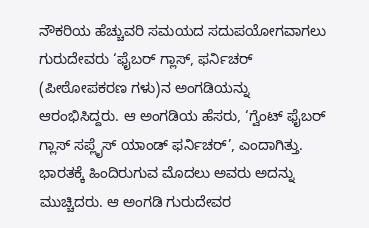ನೌಕರಿಯ ಹೆಚ್ಚುವರಿ ಸಮಯದ ಸದುಪಯೋಗವಾಗಲು ಗುರುದೇವರು ‘ಫೈಬರ್‌ ಗ್ಲಾಸ್, ಫರ್ನಿಚರ್‌ (ಪೀಠೋಪಕರಣ ಗಳು)ನ ಅಂಗಡಿಯನ್ನು ಆರಂಭಿಸಿದ್ದರು. ಆ ಅಂಗಡಿಯ ಹೆಸರು, ‘ಗ್ವೆಂಟ್‌ ಫೈಬರ್‌ ಗ್ಲಾಸ್‌ ಸಪ್ಲೈಸ್‌ ಯಾಂಡ್‌ ಫರ್ನಿಚರ್‌’, ಎಂದಾಗಿತ್ತು. ಭಾರತಕ್ಕೆ ಹಿಂದಿರುಗುವ ಮೊದಲು ಅವರು ಅದನ್ನು ಮುಚ್ಚಿದರು. ಆ ಅಂಗಡಿ ಗುರುದೇವರ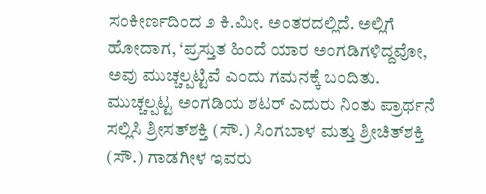ಸಂಕೀರ್ಣದಿಂದ ೨ ಕಿ.ಮೀ. ಅಂತರದಲ್ಲಿದೆ. ಅಲ್ಲಿಗೆ ಹೋದಾಗ, ‘ಪ್ರಸ್ತುತ ಹಿಂದೆ ಯಾರ ಅಂಗಡಿಗಳಿದ್ದವೋ, ಅವು ಮುಚ್ಚಲ್ಪಟ್ಟಿವೆ ಎಂದು ಗಮನಕ್ಕೆ ಬಂದಿತು. ಮುಚ್ಚಲ್ಪಟ್ಟ ಅಂಗಡಿಯ ಶಟರ್‌ ಎದುರು ನಿಂತು ಪ್ರಾರ್ಥನೆ ಸಲ್ಲಿಸಿ ಶ್ರೀಸತ್‌ಶಕ್ತಿ (ಸೌ.) ಸಿಂಗಬಾಳ ಮತ್ತು ಶ್ರೀಚಿತ್‌ಶಕ್ತಿ (ಸೌ.) ಗಾಡಗೀಳ ಇವರು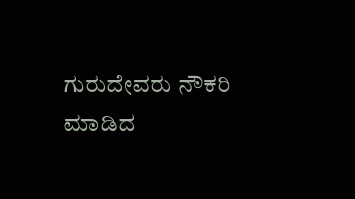ಗುರುದೇವರು ನೌಕರಿ ಮಾಡಿದ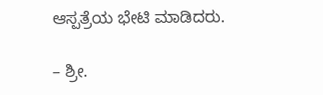ಆಸ್ಪತ್ರೆಯ ಭೇಟಿ ಮಾಡಿದರು.

– ಶ್ರೀ.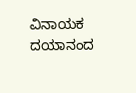ವಿನಾಯಕ ದಯಾನಂದ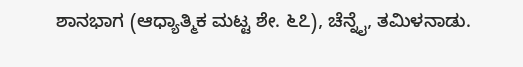ಶಾನಭಾಗ (ಆಧ್ಯಾತ್ಮಿಕ ಮಟ್ಟ ಶೇ. ೬೭), ಚೆನ್ನೈ, ತಮಿಳನಾಡು.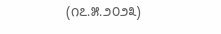(೧೭.೫.೨೦೨೩)